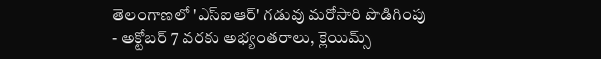తెలంగాణలో 'ఎస్ఐఆర్' గడువు మరోసారి పొడిగింపు
- అక్టోబర్ 7 వరకు అభ్యంతరాలు, క్లెయిమ్స్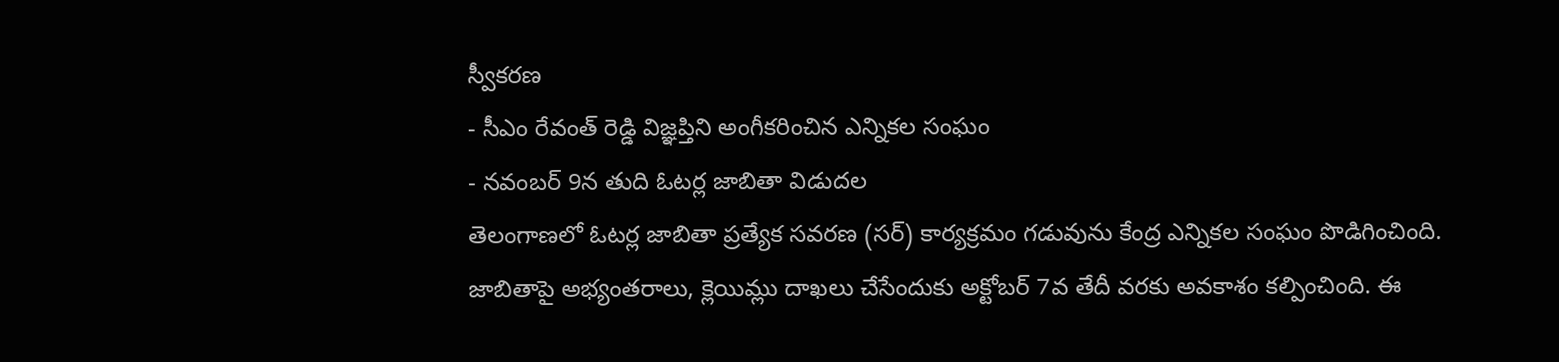స్వీకరణ
- సీఎం రేవంత్ రెడ్డి విజ్ఞప్తిని అంగీకరించిన ఎన్నికల సంఘం
- నవంబర్ 9న తుది ఓటర్ల జాబితా విడుదల
తెలంగాణలో ఓటర్ల జాబితా ప్రత్యేక సవరణ (సర్) కార్యక్రమం గడువును కేంద్ర ఎన్నికల సంఘం పొడిగించింది. జాబితాపై అభ్యంతరాలు, క్లెయిమ్లు దాఖలు చేసేందుకు అక్టోబర్ 7వ తేదీ వరకు అవకాశం కల్పించింది. ఈ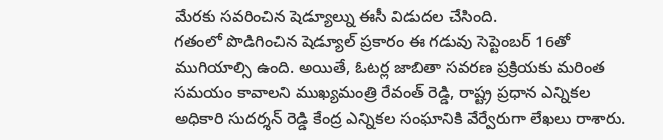మేరకు సవరించిన షెడ్యూల్ను ఈసీ విడుదల చేసింది.
గతంలో పొడిగించిన షెడ్యూల్ ప్రకారం ఈ గడువు సెప్టెంబర్ 16తో ముగియాల్సి ఉంది. అయితే, ఓటర్ల జాబితా సవరణ ప్రక్రియకు మరింత సమయం కావాలని ముఖ్యమంత్రి రేవంత్ రెడ్డి, రాష్ట్ర ప్రధాన ఎన్నికల అధికారి సుదర్శన్ రెడ్డి కేంద్ర ఎన్నికల సంఘానికి వేర్వేరుగా లేఖలు రాశారు.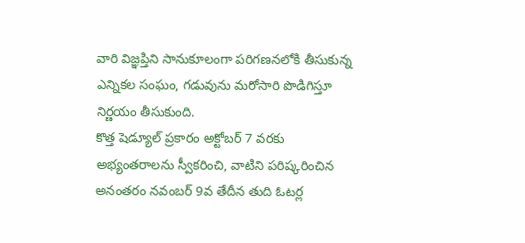వారి విజ్ఞప్తిని సానుకూలంగా పరిగణనలోకి తీసుకున్న ఎన్నికల సంఘం, గడువును మరోసారి పొడిగిస్తూ నిర్ణయం తీసుకుంది.
కొత్త షెడ్యూల్ ప్రకారం అక్టోబర్ 7 వరకు అభ్యంతరాలను స్వీకరించి, వాటిని పరిష్కరించిన అనంతరం నవంబర్ 9వ తేదీన తుది ఓటర్ల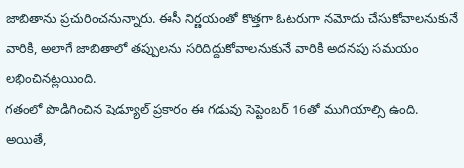జాబితాను ప్రచురించనున్నారు. ఈసీ నిర్ణయంతో కొత్తగా ఓటరుగా నమోదు చేసుకోవాలనుకునే వారికి, అలాగే జాబితాలో తప్పులను సరిదిద్దుకోవాలనుకునే వారికి అదనపు సమయం లభించినట్లయింది.
గతంలో పొడిగించిన షెడ్యూల్ ప్రకారం ఈ గడువు సెప్టెంబర్ 16తో ముగియాల్సి ఉంది. అయితే,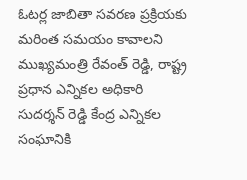ఓటర్ల జాబితా సవరణ ప్రక్రియకు మరింత సమయం కావాలని ముఖ్యమంత్రి రేవంత్ రెడ్డి, రాష్ట్ర ప్రధాన ఎన్నికల అధికారి సుదర్శన్ రెడ్డి కేంద్ర ఎన్నికల సంఘానికి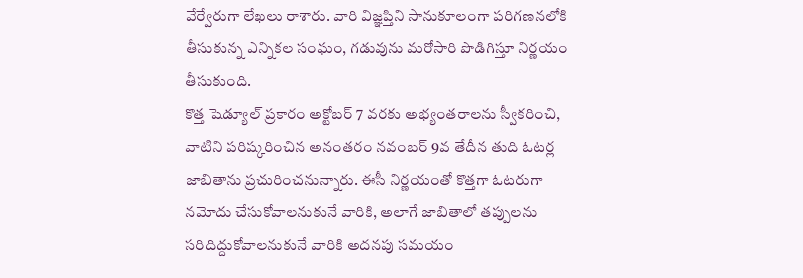వేర్వేరుగా లేఖలు రాశారు. వారి విజ్ఞప్తిని సానుకూలంగా పరిగణనలోకి తీసుకున్న ఎన్నికల సంఘం, గడువును మరోసారి పొడిగిస్తూ నిర్ణయం తీసుకుంది.
కొత్త షెడ్యూల్ ప్రకారం అక్టోబర్ 7 వరకు అభ్యంతరాలను స్వీకరించి, వాటిని పరిష్కరించిన అనంతరం నవంబర్ 9వ తేదీన తుది ఓటర్ల జాబితాను ప్రచురించనున్నారు. ఈసీ నిర్ణయంతో కొత్తగా ఓటరుగా నమోదు చేసుకోవాలనుకునే వారికి, అలాగే జాబితాలో తప్పులను సరిదిద్దుకోవాలనుకునే వారికి అదనపు సమయం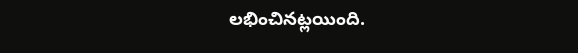లభించినట్లయింది.